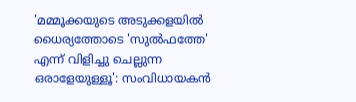'മമ്മൂക്കയുടെ അടുക്കളയിൽ ധൈര്യത്തോടെ 'സുൽഫത്തേ' എന്ന് വിളിച്ചു ചെല്ലുന്ന ഒരാളേയുള്ളൂ': സംവിധായകൻ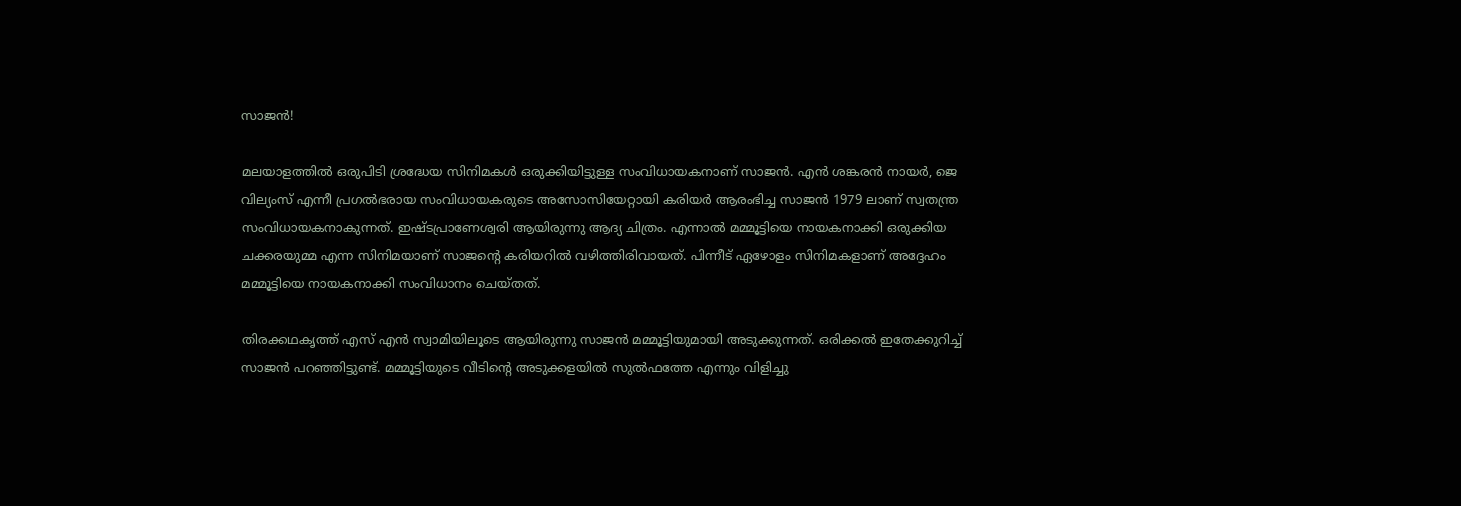സാജൻ!

മലയാളത്തിൽ ഒരുപിടി ശ്രദ്ധേയ സിനിമകൾ ഒരുക്കിയിട്ടുള്ള സംവിധായകനാണ് സാജൻ. എൻ ശങ്കരൻ നായർ, ജെ വില്യംസ് എന്നീ പ്രഗൽഭരായ സംവിധായകരുടെ അസോസിയേറ്റായി കരിയർ ആരംഭിച്ച സാജൻ 1979 ലാണ് സ്വതന്ത്ര സംവിധായകനാകുന്നത്. ഇഷ്ടപ്രാണേശ്വരി ആയിരുന്നു ആദ്യ ചിത്രം. എന്നാൽ മമ്മൂട്ടിയെ നായകനാക്കി ഒരുക്കിയ ചക്കരയുമ്മ എന്ന സിനിമയാണ് സാജന്റെ കരിയറിൽ വഴിത്തിരിവായത്. പിന്നീട് ഏഴോളം സിനിമകളാണ് അദ്ദേഹം മമ്മൂട്ടിയെ നായകനാക്കി സംവിധാനം ചെയ്തത്.

തിരക്കഥകൃത്ത് എസ് എൻ സ്വാമിയിലൂടെ ആയിരുന്നു സാജൻ മമ്മൂട്ടിയുമായി അടുക്കുന്നത്. ഒരിക്കൽ ഇതേക്കുറിച്ച് സാജൻ പറഞ്ഞിട്ടുണ്ട്. മമ്മൂട്ടിയുടെ വീടിന്റെ അടുക്കളയിൽ സുൽഫത്തേ എന്നും വിളിച്ചു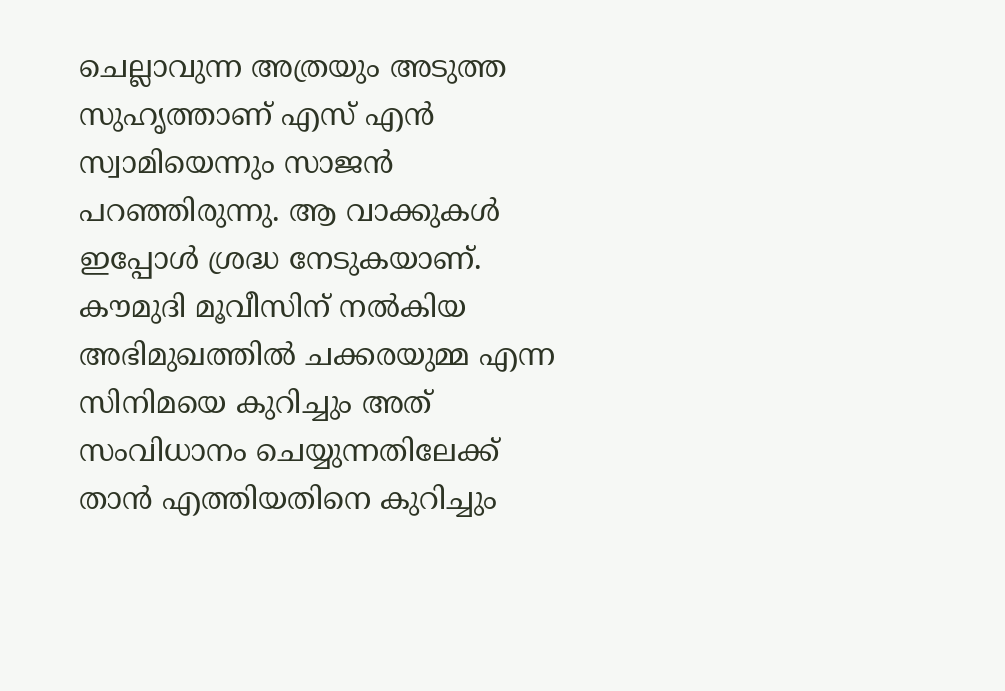ചെല്ലാവുന്ന അത്രയും അടുത്ത സുഹൃത്താണ് എസ് എൻ സ്വാമിയെന്നും സാജൻ പറഞ്ഞിരുന്നു. ആ വാക്കുകൾ ഇപ്പോൾ ശ്രദ്ധ നേടുകയാണ്. കൗമുദി മൂവീസിന് നൽകിയ അഭിമുഖത്തിൽ ചക്കരയുമ്മ എന്ന സിനിമയെ കുറിച്ചും അത് സംവിധാനം ചെയ്യുന്നതിലേക്ക് താൻ എത്തിയതിനെ കുറിച്ചും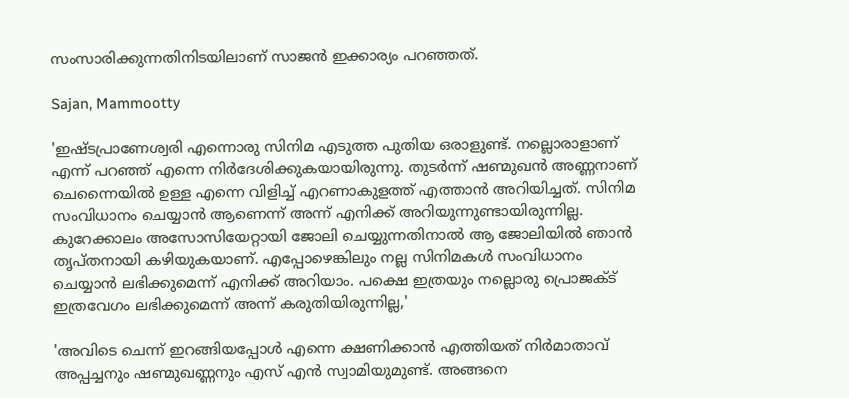സംസാരിക്കുന്നതിനിടയിലാണ് സാജൻ ഇക്കാര്യം പറഞ്ഞത്.

Sajan, Mammootty

'ഇഷ്ടപ്രാണേശ്വരി എന്നൊരു സിനിമ എടുത്ത പുതിയ ഒരാളുണ്ട്. നല്ലൊരാളാണ് എന്ന് പറഞ്ഞ് എന്നെ നിർദേശിക്കുകയായിരുന്നു. തുടർന്ന് ഷണ്മുഖൻ അണ്ണനാണ് ചെന്നൈയിൽ ഉള്ള എന്നെ വിളിച്ച് എറണാകുളത്ത് എത്താൻ അറിയിച്ചത്. സിനിമ സംവിധാനം ചെയ്യാൻ ആണെന്ന് അന്ന് എനിക്ക് അറിയുന്നുണ്ടായിരുന്നില്ല. കുറേക്കാലം അസോസിയേറ്റായി ജോലി ചെയ്യുന്നതിനാൽ ആ ജോലിയിൽ ഞാൻ തൃപ്തനായി കഴിയുകയാണ്. എപ്പോഴെങ്കിലും നല്ല സിനിമകൾ സംവിധാനം ചെയ്യാൻ ലഭിക്കുമെന്ന് എനിക്ക് അറിയാം. പക്ഷെ ഇത്രയും നല്ലൊരു പ്രൊജക്ട് ഇത്രവേഗം ലഭിക്കുമെന്ന് അന്ന് കരുതിയിരുന്നില്ല,'

'അവിടെ ചെന്ന് ഇറങ്ങിയപ്പോൾ എന്നെ ക്ഷണിക്കാൻ എത്തിയത് നിർമാതാവ് അപ്പച്ചനും ഷണ്മുഖണ്ണനും എസ് എൻ സ്വാമിയുമുണ്ട്. അങ്ങനെ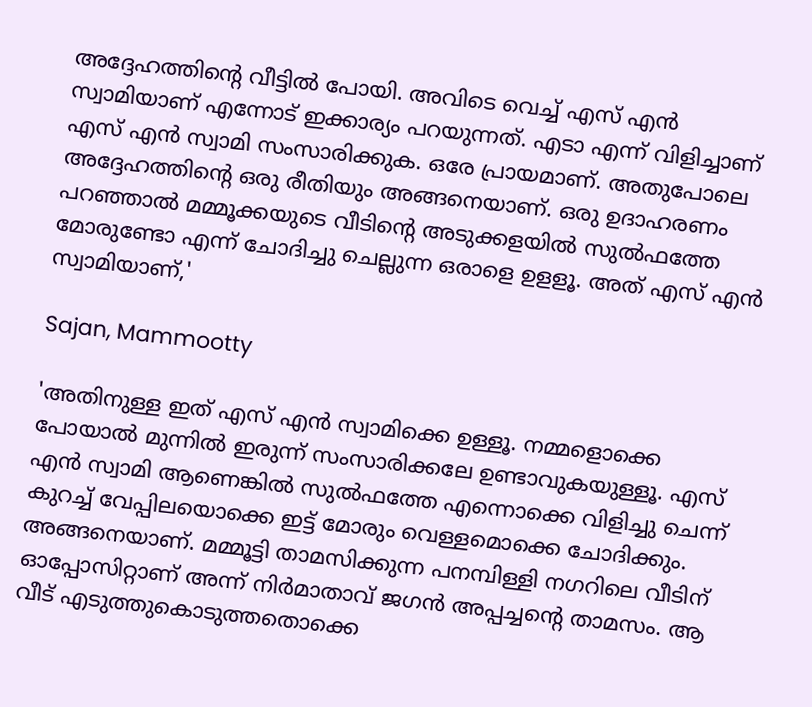അദ്ദേഹത്തിന്റെ വീട്ടിൽ പോയി. അവിടെ വെച്ച് എസ് എൻ സ്വാമിയാണ് എന്നോട് ഇക്കാര്യം പറയുന്നത്. എടാ എന്ന് വിളിച്ചാണ് എസ് എൻ സ്വാമി സംസാരിക്കുക. ഒരേ പ്രായമാണ്. അതുപോലെ അദ്ദേഹത്തിന്റെ ഒരു രീതിയും അങ്ങനെയാണ്. ഒരു ഉദാഹരണം പറഞ്ഞാൽ മമ്മൂക്കയുടെ വീടിന്റെ അടുക്കളയിൽ സുൽഫത്തേ മോരുണ്ടോ എന്ന് ചോദിച്ചു ചെല്ലുന്ന ഒരാളെ ഉളളൂ. അത്‌ എസ് എൻ സ്വാമിയാണ്,'

Sajan, Mammootty

'അതിനുള്ള ഇത് എസ് എൻ സ്വാമിക്കെ ഉള്ളൂ. നമ്മളൊക്കെ പോയാൽ മുന്നിൽ ഇരുന്ന് സംസാരിക്കലേ ഉണ്ടാവുകയുള്ളൂ. എസ് എൻ സ്വാമി ആണെങ്കിൽ സുൽഫത്തേ എന്നൊക്കെ വിളിച്ചു ചെന്ന് കുറച്ച് വേപ്പിലയൊക്കെ ഇട്ട് മോരും വെള്ളമൊക്കെ ചോദിക്കും. അങ്ങനെയാണ്. മമ്മൂട്ടി താമസിക്കുന്ന പനമ്പിള്ളി നഗറിലെ വീടിന് ഓപ്പോസിറ്റാണ്‌ അന്ന് നിർമാതാവ് ജഗൻ അപ്പച്ചന്റെ താമസം. ആ വീട് എടുത്തുകൊടുത്തതൊക്കെ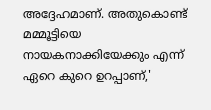അദ്ദേഹമാണ്. അതുകൊണ്ട് മമ്മൂട്ടിയെ നായകനാക്കിയേക്കും എന്ന് ഏറെ കുറെ ഉറപ്പാണ്,'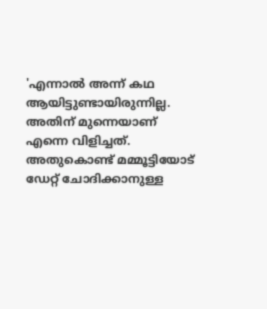'എന്നാൽ അന്ന് കഥ ആയിട്ടുണ്ടായിരുന്നില്ല. അതിന് മുന്നെയാണ് എന്നെ വിളിച്ചത്. അതുകൊണ്ട് മമ്മൂട്ടിയോട് ഡേറ്റ് ചോദിക്കാനുള്ള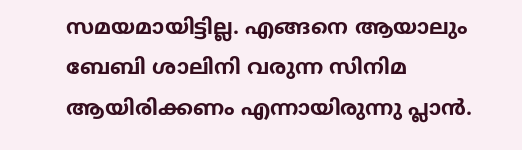സമയമായിട്ടില്ല. എങ്ങനെ ആയാലും ബേബി ശാലിനി വരുന്ന സിനിമ ആയിരിക്കണം എന്നായിരുന്നു പ്ലാൻ.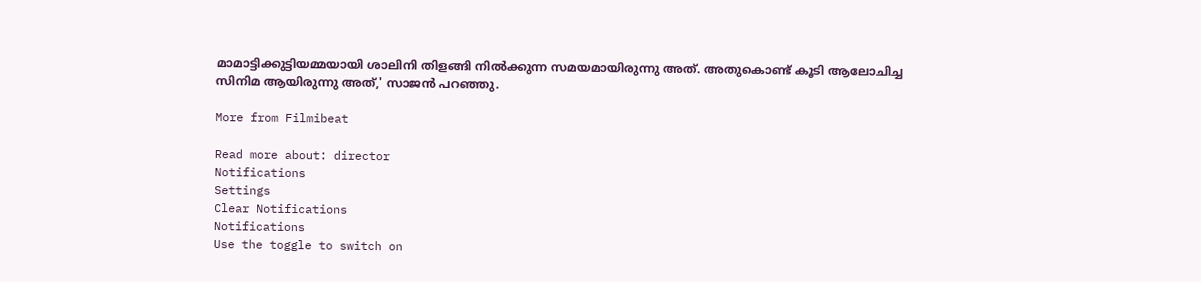മാമാട്ടിക്കുട്ടിയമ്മയായി ശാലിനി തിളങ്ങി നിൽക്കുന്ന സമയമായിരുന്നു അത്. അതുകൊണ്ട് കൂടി ആലോചിച്ച സിനിമ ആയിരുന്നു അത്,' സാജൻ പറഞ്ഞു.

More from Filmibeat

Read more about: director
Notifications
Settings
Clear Notifications
Notifications
Use the toggle to switch on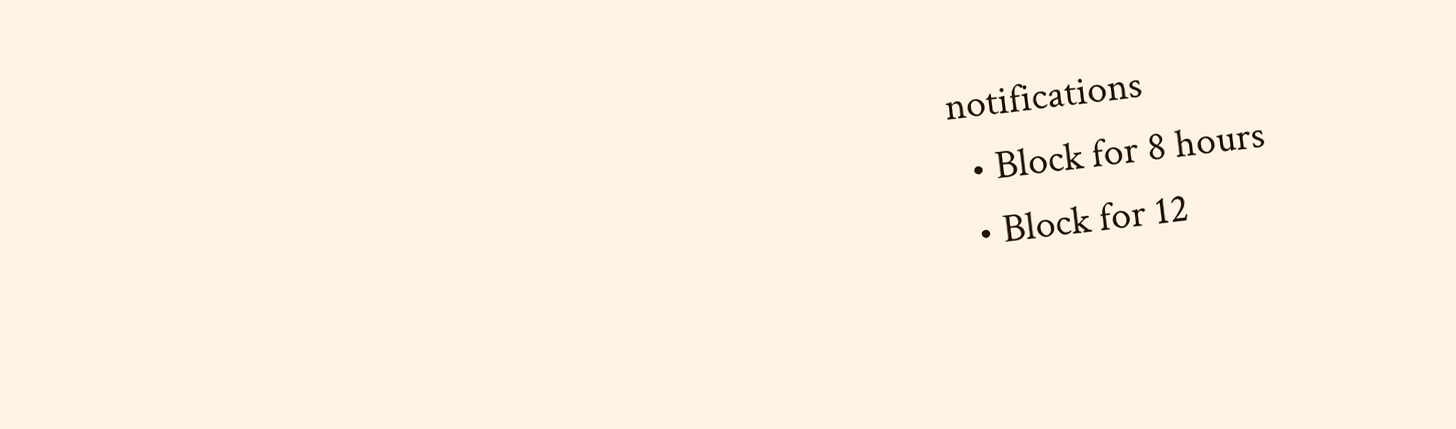notifications
  • Block for 8 hours
  • Block for 12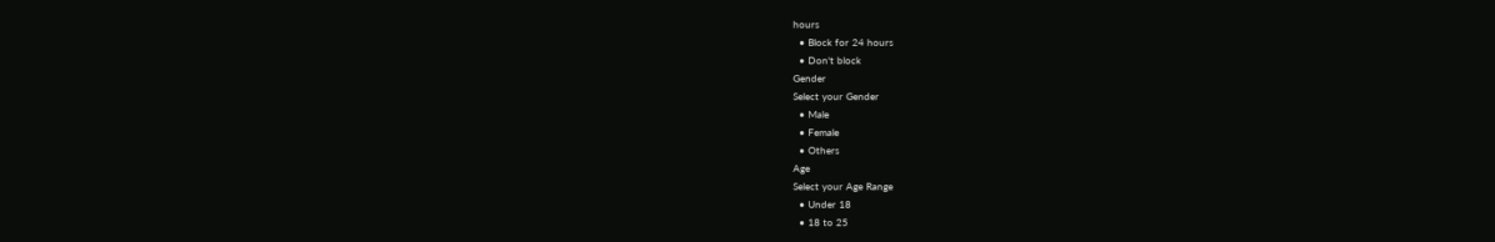hours
  • Block for 24 hours
  • Don't block
Gender
Select your Gender
  • Male
  • Female
  • Others
Age
Select your Age Range
  • Under 18
  • 18 to 25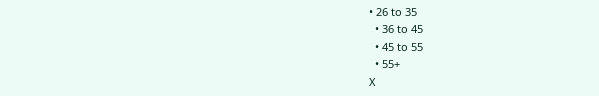• 26 to 35
  • 36 to 45
  • 45 to 55
  • 55+
X